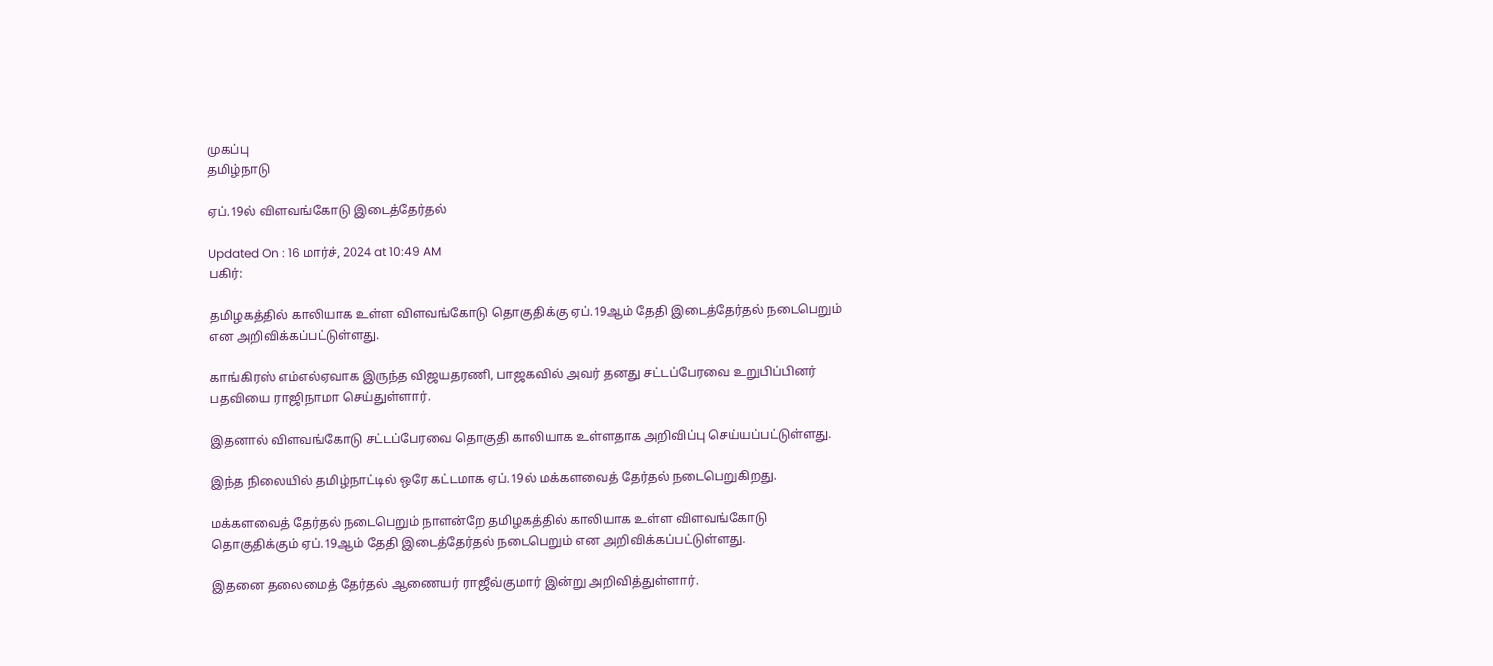முகப்பு
தமிழ்நாடு

ஏப்.19ல் விளவங்கோடு இடைத்தேர்தல்

Updated On : 16 மார்ச், 2024 at 10:49 AM
பகிர்:

தமிழகத்தில் காலியாக உள்ள விளவங்கோடு தொகுதிக்கு ஏப்.19ஆம் தேதி இடைத்தேர்தல் நடைபெறும் என அறிவிக்கப்பட்டுள்ளது.

காங்கிரஸ் எம்எல்ஏவாக இருந்த விஜயதரணி, பாஜகவில் அவர் தனது சட்டப்பேரவை உறுபிப்பினர் பதவியை ராஜிநாமா செய்துள்ளார்.

இதனால் விளவங்கோடு சட்டப்பேரவை தொகுதி காலியாக உள்ளதாக அறிவிப்பு செய்யப்பட்டுள்ளது.

இந்த நிலையில் தமிழ்நாட்டில் ஒரே கட்டமாக ஏப்.19ல் மக்களவைத் தேர்தல் நடைபெறுகிறது.

மக்களவைத் தேர்தல் நடைபெறும் நாளன்றே தமிழகத்தில் காலியாக உள்ள விளவங்கோடு தொகுதிக்கும் ஏப்.19ஆம் தேதி இடைத்தேர்தல் நடைபெறும் என அறிவிக்கப்பட்டுள்ளது.

இதனை தலைமைத் தேர்தல் ஆணையர் ராஜீவ்குமார் இன்று அறிவித்துள்ளார்.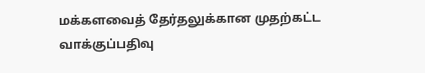மக்களவைத் தேர்தலுக்கான முதற்கட்ட வாக்குப்பதிவு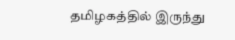தமிழகத்தில் இருந்து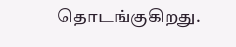தொடங்குகிறது.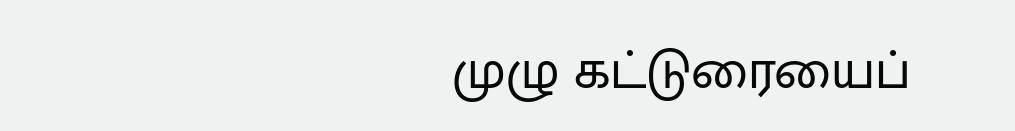முழு கட்டுரையைப்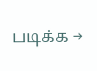படிக்க →